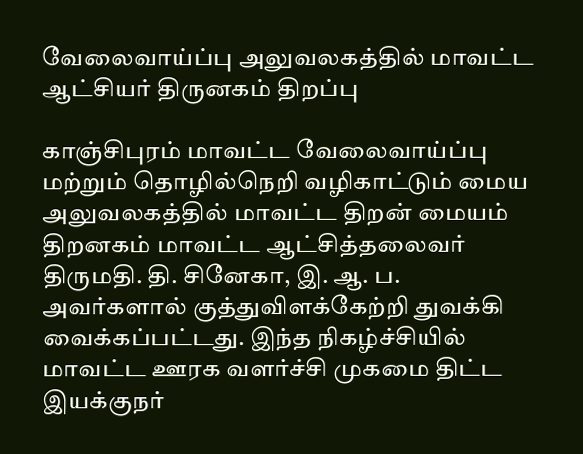வேலைவாய்ப்பு அலுவலகத்தில் மாவட்ட ஆட்சியர் திருனகம் திறப்பு

காஞ்சிபுரம் மாவட்ட வேலைவாய்ப்பு மற்றும் தொழில்நெறி வழிகாட்டும் மைய அலுவலகத்தில் மாவட்ட திறன் மையம் திறனகம் மாவட்ட ஆட்சித்தலைவர் திருமதி. தி. சினேகா, இ. ஆ. ப. அவர்களால் குத்துவிளக்கேற்றி துவக்கி வைக்கப்பட்டது. இந்த நிகழ்ச்சியில் மாவட்ட ஊரக வளர்ச்சி முகமை திட்ட இயக்குநர்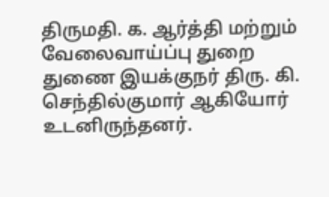திருமதி. க. ஆர்த்தி மற்றும் வேலைவாய்ப்பு துறை துணை இயக்குநர் திரு. கி. செந்தில்குமார் ஆகியோர் உடனிருந்தனர்.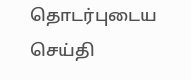தொடர்புடைய செய்தி